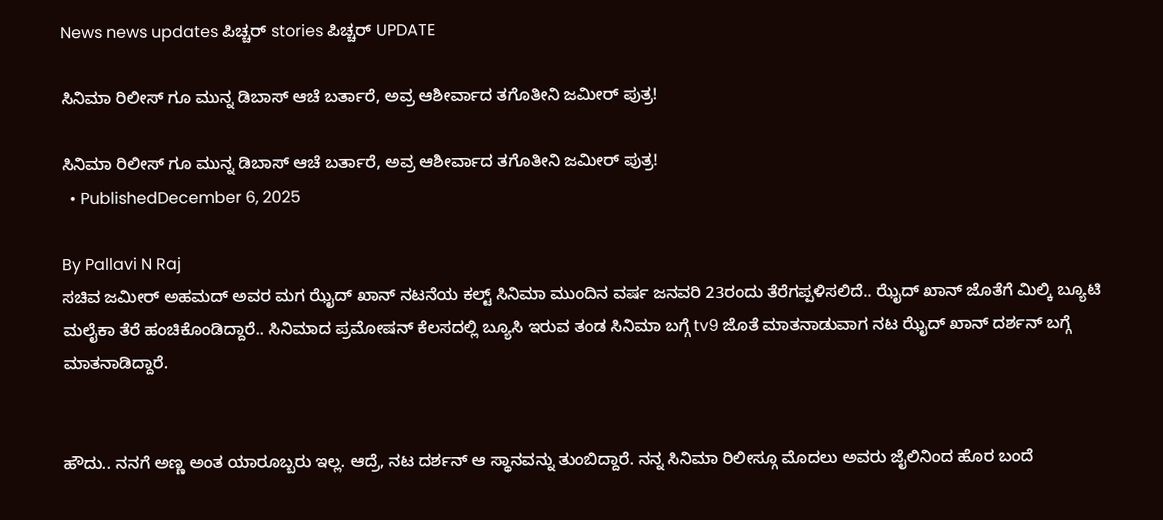News news updates ಪಿಚ್ಚರ್ stories ಪಿಚ್ಚರ್ UPDATE

ಸಿನಿಮಾ ರಿಲೀಸ್ ಗೂ ಮುನ್ನ ಡಿಬಾಸ್ ಆಚೆ ಬರ್ತಾರೆ, ಅವ್ರ ಆಶೀರ್ವಾದ ತಗೊತೀನಿ ಜಮೀರ್ ಪುತ್ರ!

ಸಿನಿಮಾ ರಿಲೀಸ್ ಗೂ ಮುನ್ನ ಡಿಬಾಸ್ ಆಚೆ ಬರ್ತಾರೆ, ಅವ್ರ ಆಶೀರ್ವಾದ ತಗೊತೀನಿ ಜಮೀರ್ ಪುತ್ರ!
  • PublishedDecember 6, 2025

By Pallavi N Raj
ಸಚಿವ ಜಮೀರ್ ಅಹಮದ್ ಅವರ ಮಗ ಝೈದ್ ಖಾನ್ ನಟನೆಯ ಕಲ್ಟ್ ಸಿನಿಮಾ ಮುಂದಿನ ವರ್ಷ ಜನವರಿ 23ರಂದು ತೆರೆಗಪ್ಪಳಿಸಲಿದೆ.. ಝೈದ್ ಖಾನ್ ಜೊತೆಗೆ ಮಿಲ್ಕಿ ಬ್ಯೂಟಿ ಮಲೈಕಾ ತೆರೆ ಹಂಚಿಕೊಂಡಿದ್ದಾರೆ.. ಸಿನಿಮಾದ ಪ್ರಮೋಷನ್ ಕೆಲಸದಲ್ಲಿ ಬ್ಯೂಸಿ ಇರುವ ತಂಡ ಸಿನಿಮಾ ಬಗ್ಗೆ tv9 ಜೊತೆ ಮಾತನಾಡುವಾಗ ನಟ ಝೈದ್ ಖಾನ್ ದರ್ಶನ್ ಬಗ್ಗೆ ಮಾತನಾಡಿದ್ದಾರೆ.


ಹೌದು.. ನನಗೆ ಅಣ್ಣ ಅಂತ ಯಾರೂಬ್ಬರು ಇಲ್ಲ. ಆದ್ರೆ, ನಟ ದರ್ಶನ್ ಆ ಸ್ಥಾನವನ್ನು ತುಂಬಿದ್ದಾರೆ. ನನ್ನ ಸಿನಿಮಾ ರಿಲೀಸ್ಗೂ ಮೊದಲು ಅವರು ಜೈಲಿನಿಂದ ಹೊರ ಬಂದೆ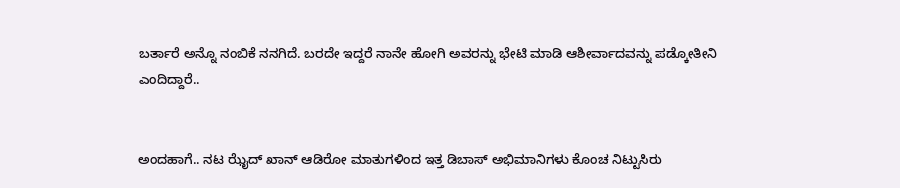ಬರ್ತಾರೆ ಅನ್ನೊ ನಂಬಿಕೆ ನನಗಿದೆ. ಬರದೇ ಇದ್ದರೆ ನಾನೇ ಹೋಗಿ ಅವರನ್ನು ಭೇಟಿ ಮಾಡಿ ಆಶೀರ್ವಾದವನ್ನು ಪಡ್ಕೋತೀನಿ ಎಂದಿದ್ದಾರೆ..


ಅಂದಹಾಗೆ.. ನಟ ಝೈದ್ ಖಾನ್ ಆಡಿರೋ ಮಾತುಗಳಿಂದ ಇತ್ತ ಡಿಬಾಸ್ ಅಭಿಮಾನಿಗಳು ಕೊಂಚ ನಿಟ್ಟುಸಿರು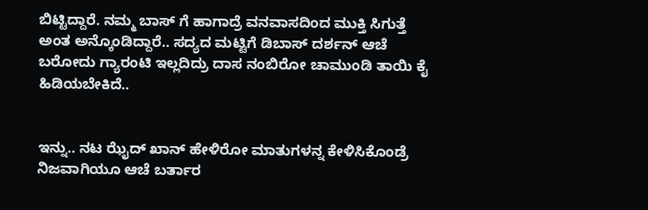ಬಿಟ್ಟಿದ್ದಾರೆ. ನಮ್ಮ ಬಾಸ್ ಗೆ ಹಾಗಾದ್ರೆ ವನವಾಸದಿಂದ ಮುಕ್ತಿ ಸಿಗುತ್ತೆ ಅಂತ ಅನ್ಕೊಂಡಿದ್ದಾರೆ.. ಸದ್ಯದ ಮಟ್ಟಿಗೆ ಡಿಬಾಸ್ ದರ್ಶನ್ ಆಚೆ ಬರೋದು ಗ್ಯಾರಂಟಿ ಇಲ್ಲದಿದ್ರು ದಾಸ ನಂಬಿರೋ ಚಾಮುಂಡಿ ತಾಯಿ ಕೈ ಹಿಡಿಯಬೇಕಿದೆ..


ಇನ್ನು.. ನಟ ಝೈದ್ ಖಾನ್ ಹೇಳಿರೋ ಮಾತುಗಳನ್ನ ಕೇಳಿಸಿಕೊಂಡ್ರೆ ನಿಜವಾಗಿಯೂ ಆಚೆ ಬರ್ತಾರ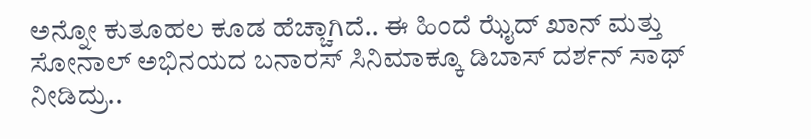ಅನ್ನೋ ಕುತೂಹಲ ಕೂಡ ಹೆಚ್ಚಾಗಿದೆ.. ಈ ಹಿಂದೆ ಝೈದ್ ಖಾನ್ ಮತ್ತು ಸೋನಾಲ್ ಅಭಿನಯದ ಬನಾರಸ್ ಸಿನಿಮಾಕ್ಕೂ ಡಿಬಾಸ್ ದರ್ಶನ್ ಸಾಥ್ ನೀಡಿದ್ರು..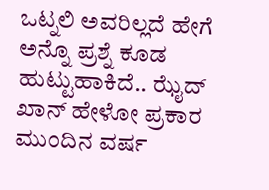ಒಟ್ನಲಿ ಅವರಿಲ್ಲದೆ ಹೇಗೆ ಅನ್ನೊ ಪ್ರಶ್ನೆ ಕೂಡ ಹುಟ್ಟುಹಾಕಿದೆ.. ಝೈದ್ ಖಾನ್ ಹೇಳೋ ಪ್ರಕಾರ ಮುಂದಿನ ವರ್ಷ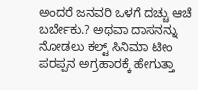ಅಂದರೆ ಜನವರಿ ಒಳಗೆ ದಚ್ಚು ಆಚೆ ಬರ್ಬೇಕು.? ಅಥವಾ ದಾಸನನ್ನು ನೋಡಲು ಕಲ್ಟ್ ಸಿನಿಮಾ ಟೀಂ ಪರಪ್ಪನ ಅಗ್ರಹಾರಕ್ಕೆ ಹೇಗುತ್ತಾ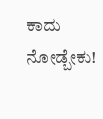ಕಾದು ನೋಡ್ಬೇಕು!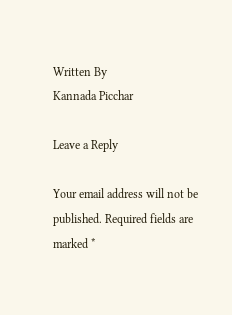Written By
Kannada Picchar

Leave a Reply

Your email address will not be published. Required fields are marked *